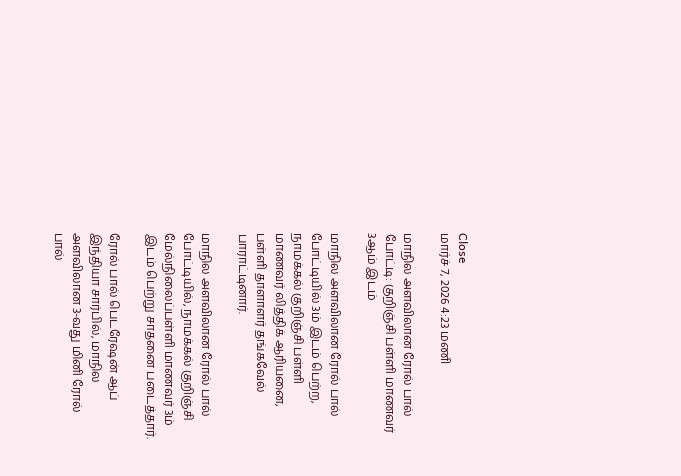Close
மார்ச் 7, 2026 4:23 மணி

மாநில அளவிலான ரோல் பால் போட்டி: குறிஞ்சி பள்ளி மாணவர் 3ஆம் இடம்

மாநில அளவிலான ரோல் பால் போட்டியில் 3ம் இடம் பெற்ற, நாமக்கல் குறிஞ்சி பள்ளி மாணவர் லித்திக் ஆரியனை, பள்ளி தாளாளர் தங்கவேல் பாராட்டினார்.

மாநில அளவிலான ரோல் பால் போட்டியில், நாமக்கல் குறிஞ்சி மேல்நிலைப்பள்ளி மாணவர் 3ம் இடம் பெற்று சாதனை படைத்தார்.

ரோல் பால் பெடரேஷன் ஆப் இந்தியா சார்பில், மாநில அளவிலான 3-வது மினி ரோல் பால்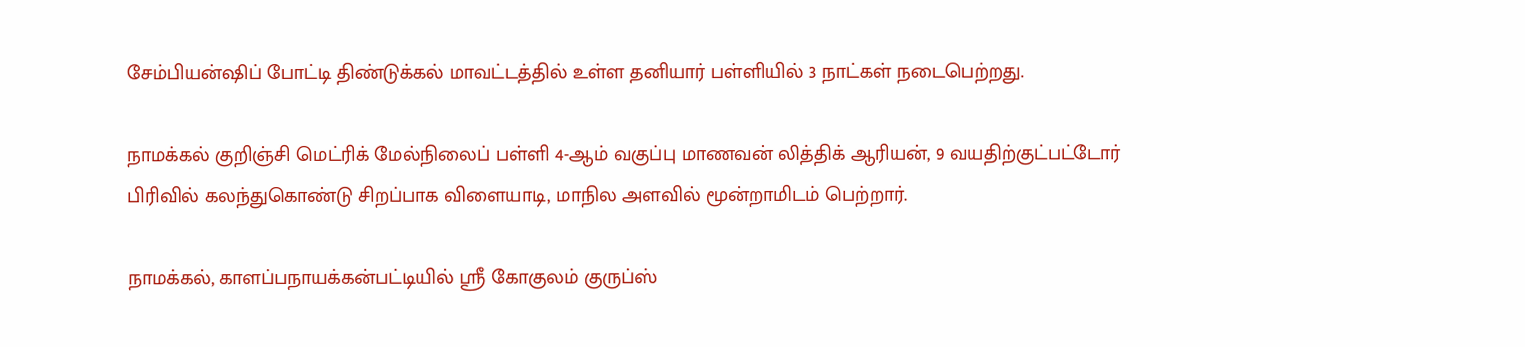சேம்பியன்ஷிப் போட்டி திண்டுக்கல் மாவட்டத்தில் உள்ள தனியார் பள்ளியில் 3 நாட்கள் நடைபெற்றது.

நாமக்கல் குறிஞ்சி மெட்ரிக் மேல்நிலைப் பள்ளி 4-ஆம் வகுப்பு மாணவன் லித்திக் ஆரியன், 9 வயதிற்குட்பட்டோர் பிரிவில் கலந்துகொண்டு சிறப்பாக விளையாடி, மாநில அளவில் மூன்றாமிடம் பெற்றார்.

நாமக்கல், காளப்பநாயக்கன்பட்டியில் ஸ்ரீ கோகுலம் குருப்ஸ்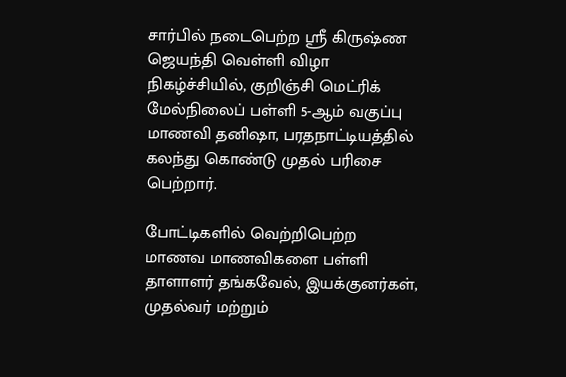சார்பில் நடைபெற்ற ஸ்ரீ கிருஷ்ண ஜெயந்தி வெள்ளி விழா நிகழ்ச்சியில், குறிஞ்சி மெட்ரிக் மேல்நிலைப் பள்ளி 5-ஆம் வகுப்பு மாணவி தனிஷா, பரதநாட்டியத்தில் கலந்து கொண்டு முதல் பரிசை பெற்றார்.

போட்டிகளில் வெற்றிபெற்ற மாணவ மாணவிகளை பள்ளி தாளாளர் தங்கவேல், இயக்குனர்கள், முதல்வர் மற்றும்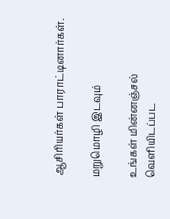ஆசிரியர்கள் பாராட்டினார்கள்.

மறுமொழி இடவும்

உங்கள் மின்னஞ்சல் வெளியிடப்பட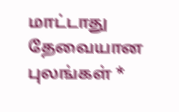மாட்டாது தேவையான புலங்கள் *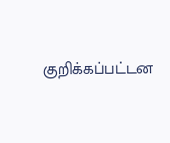குறிக்கப்பட்டன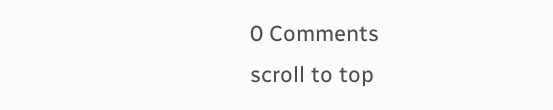0 Comments
scroll to top